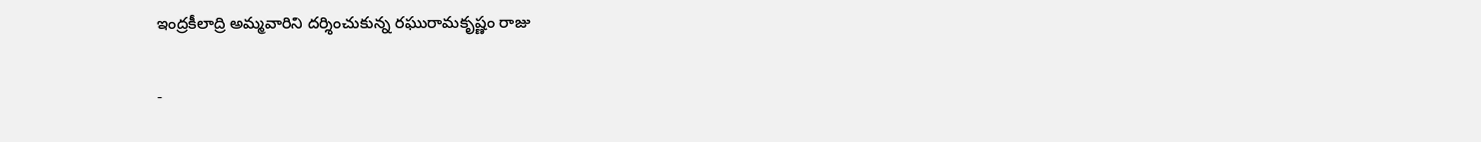ఇంద్రకీలాద్రి అమ్మవారిని దర్శించుకున్న రఘురామకృష్ణం రాజు

-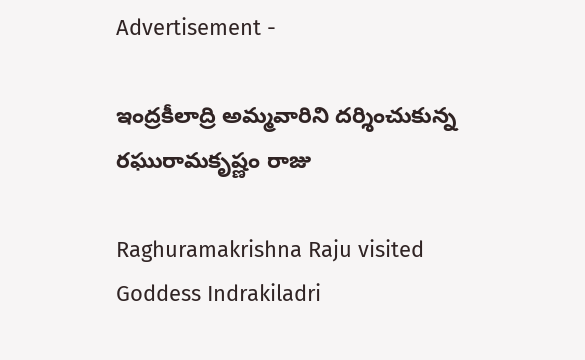Advertisement -

ఇంద్రకీలాద్రి అమ్మవారిని దర్శించుకున్న రఘురామకృష్ణం రాజు

Raghuramakrishna Raju visited Goddess Indrakiladri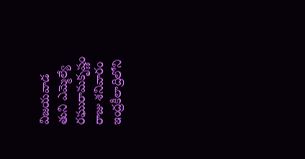విజయవాడ
తుని ఎమ్మెల్యే రఘురామకృష్ణం రాజు శనివారం ఇంద్రకీలాద్రిలోని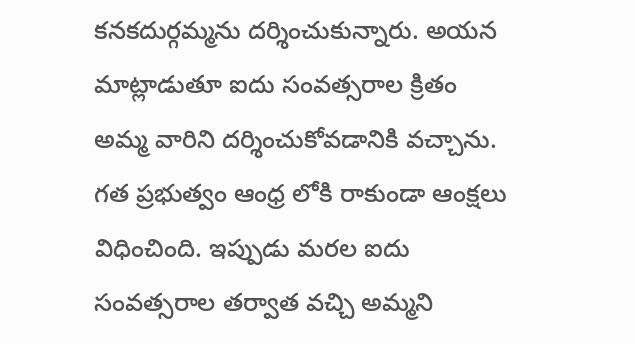కనకదుర్గమ్మను దర్శించుకున్నారు. అయన మాట్లాడుతూ ఐదు సంవత్సరాల క్రితం అమ్మ వారిని దర్శించుకోవడానికి వచ్చాను. గత ప్రభుత్వం ఆంధ్ర లోకి రాకుండా ఆంక్షలు విధించింది. ఇప్పుడు మరల ఐదు సంవత్సరాల తర్వాత వచ్చి అమ్మని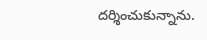దర్శించుకున్నాను.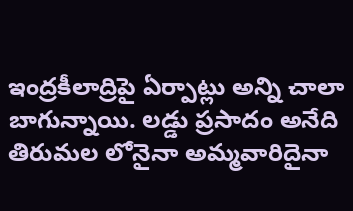ఇంద్రకీలాద్రిపై ఏర్పాట్లు అన్ని చాలా బాగున్నాయి. లడ్డు ప్రసాదం అనేది తిరుమల లోనైనా అమ్మవారిదైనా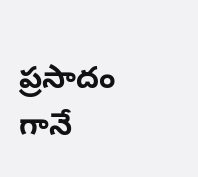ప్రసాదం గానే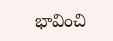భావించి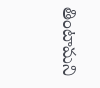తింటామని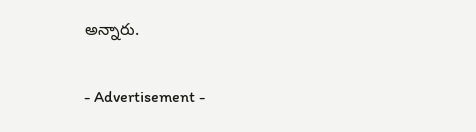అన్నారు.

- Advertisement -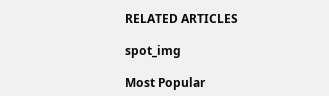RELATED ARTICLES

spot_img

Most Popular